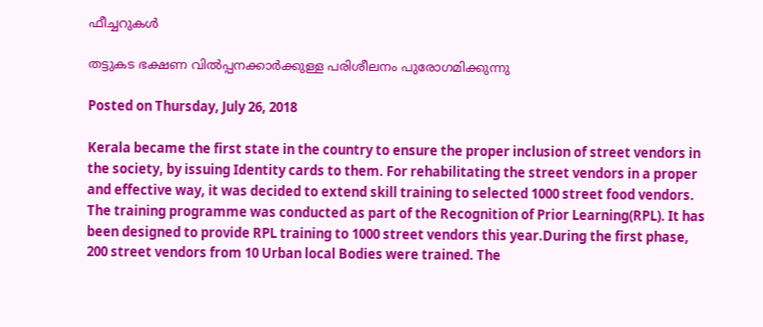ഫീച്ചറുകള്‍

തട്ടുകട ഭക്ഷണ വില്‍പ്പനക്കാര്‍ക്കുള്ള പരിശീലനം പുരോഗമിക്കുന്നു

Posted on Thursday, July 26, 2018

Kerala became the first state in the country to ensure the proper inclusion of street vendors in the society, by issuing Identity cards to them. For rehabilitating the street vendors in a proper and effective way, it was decided to extend skill training to selected 1000 street food vendors. The training programme was conducted as part of the Recognition of Prior Learning(RPL). It has been designed to provide RPL training to 1000 street vendors this year.During the first phase, 200 street vendors from 10 Urban local Bodies were trained. The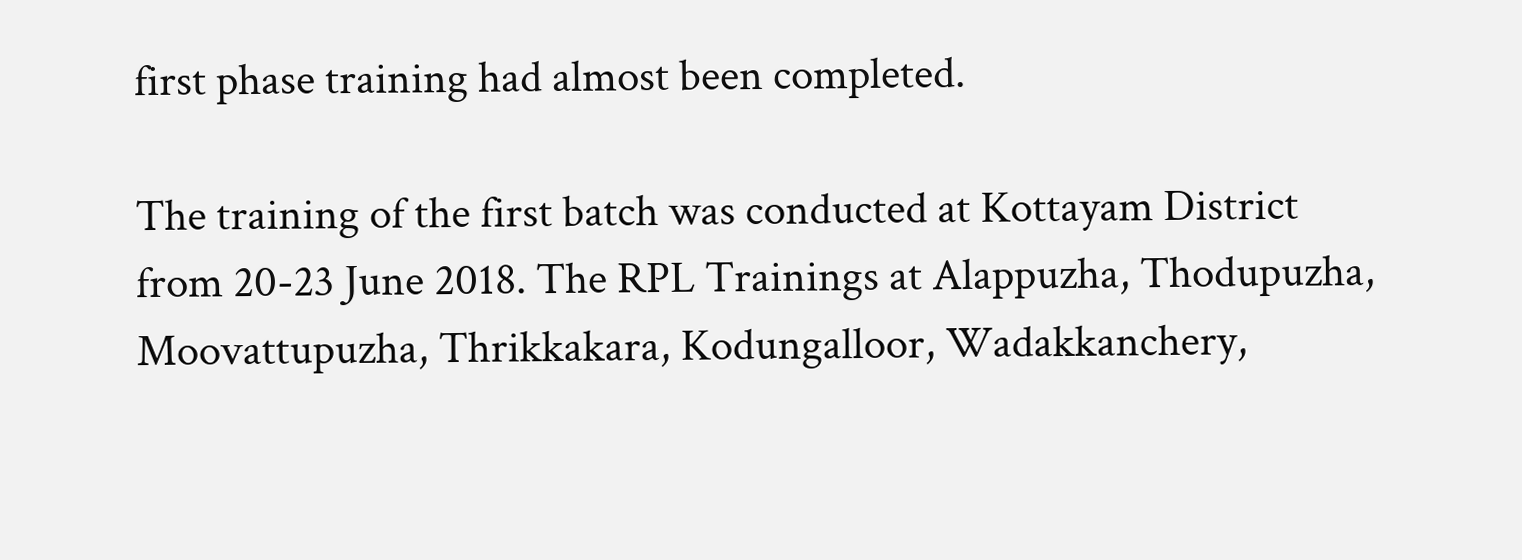first phase training had almost been completed.

The training of the first batch was conducted at Kottayam District from 20-23 June 2018. The RPL Trainings at Alappuzha, Thodupuzha, Moovattupuzha, Thrikkakara, Kodungalloor, Wadakkanchery,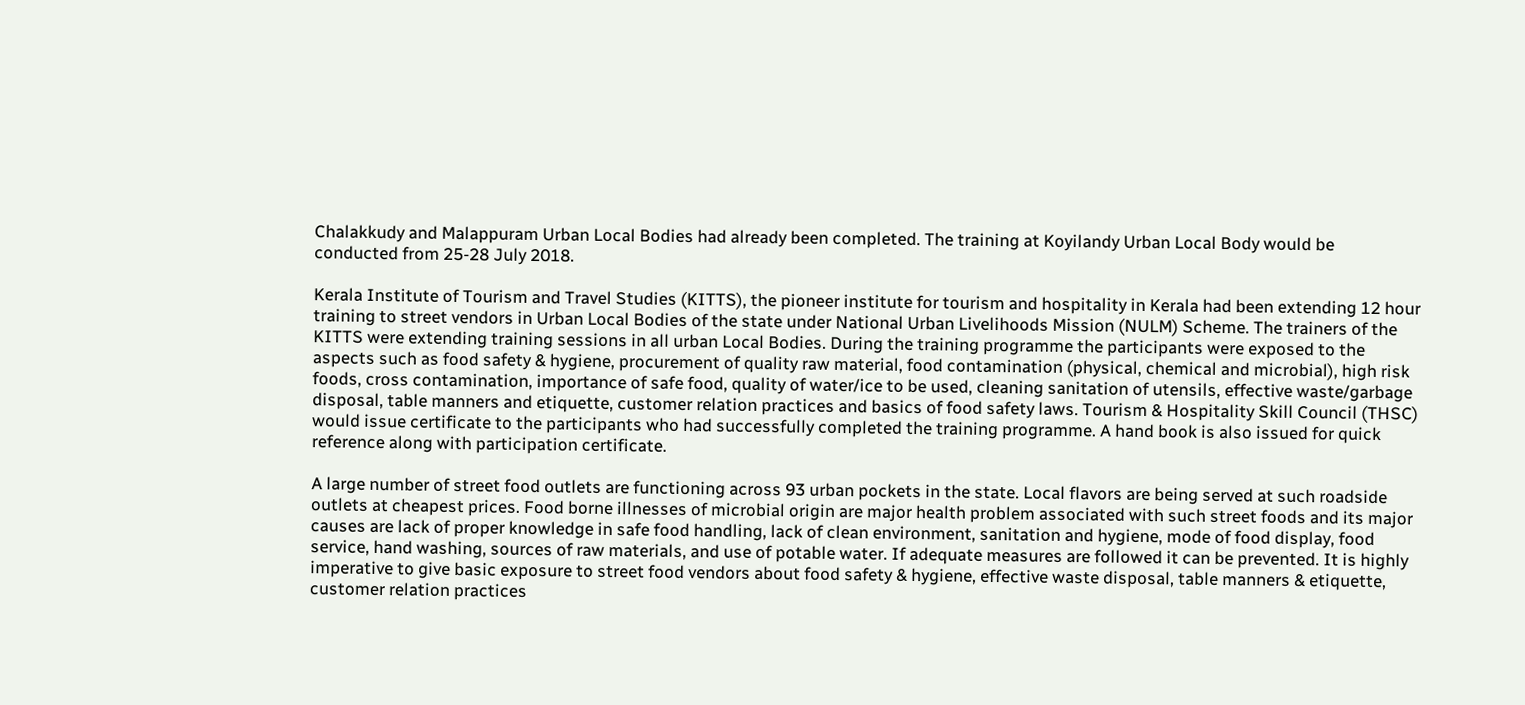Chalakkudy and Malappuram Urban Local Bodies had already been completed. The training at Koyilandy Urban Local Body would be conducted from 25-28 July 2018.

Kerala Institute of Tourism and Travel Studies (KITTS), the pioneer institute for tourism and hospitality in Kerala had been extending 12 hour training to street vendors in Urban Local Bodies of the state under National Urban Livelihoods Mission (NULM) Scheme. The trainers of the KITTS were extending training sessions in all urban Local Bodies. During the training programme the participants were exposed to the aspects such as food safety & hygiene, procurement of quality raw material, food contamination (physical, chemical and microbial), high risk foods, cross contamination, importance of safe food, quality of water/ice to be used, cleaning sanitation of utensils, effective waste/garbage disposal, table manners and etiquette, customer relation practices and basics of food safety laws. Tourism & Hospitality Skill Council (THSC) would issue certificate to the participants who had successfully completed the training programme. A hand book is also issued for quick reference along with participation certificate.

A large number of street food outlets are functioning across 93 urban pockets in the state. Local flavors are being served at such roadside outlets at cheapest prices. Food borne illnesses of microbial origin are major health problem associated with such street foods and its major causes are lack of proper knowledge in safe food handling, lack of clean environment, sanitation and hygiene, mode of food display, food service, hand washing, sources of raw materials, and use of potable water. If adequate measures are followed it can be prevented. It is highly imperative to give basic exposure to street food vendors about food safety & hygiene, effective waste disposal, table manners & etiquette, customer relation practices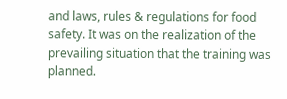and laws, rules & regulations for food safety. It was on the realization of the prevailing situation that the training was planned.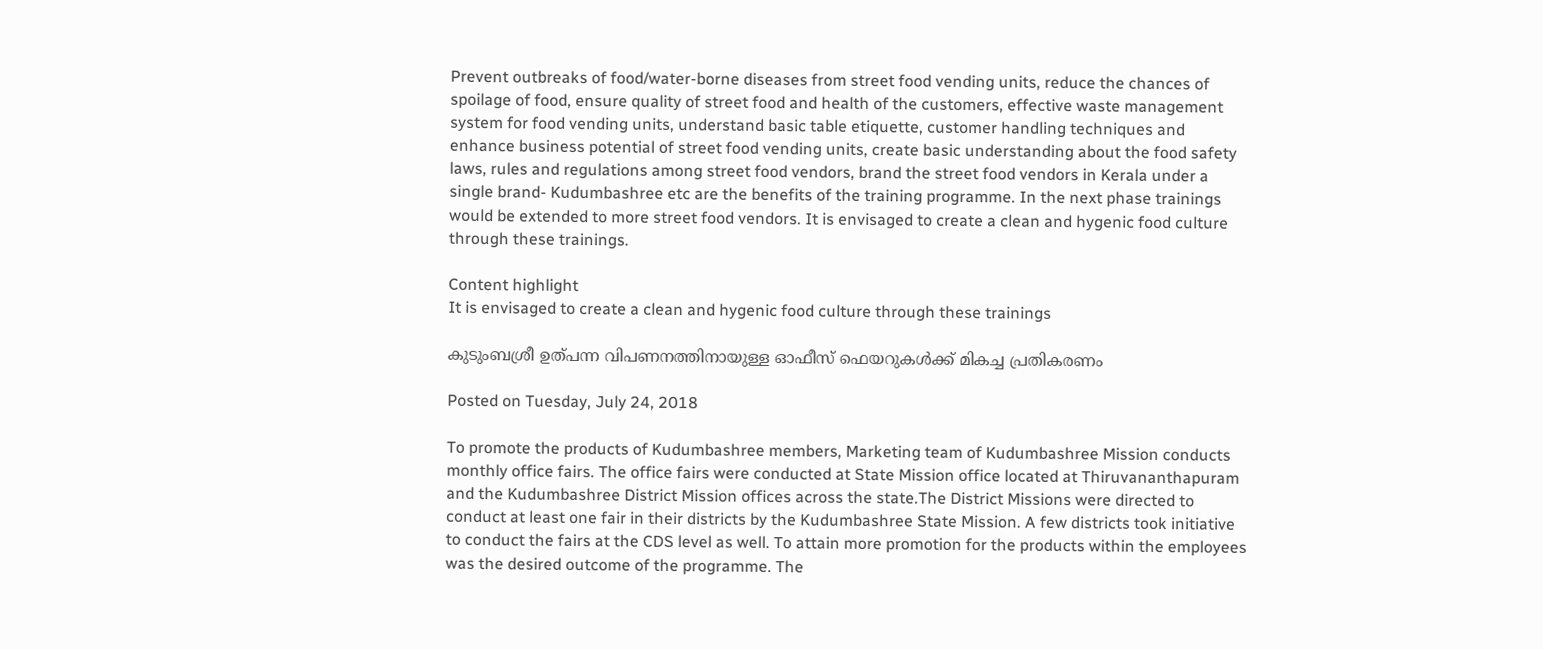Prevent outbreaks of food/water-borne diseases from street food vending units, reduce the chances of spoilage of food, ensure quality of street food and health of the customers, effective waste management system for food vending units, understand basic table etiquette, customer handling techniques and enhance business potential of street food vending units, create basic understanding about the food safety laws, rules and regulations among street food vendors, brand the street food vendors in Kerala under a single brand- Kudumbashree etc are the benefits of the training programme. In the next phase trainings would be extended to more street food vendors. It is envisaged to create a clean and hygenic food culture through these trainings.

Content highlight
It is envisaged to create a clean and hygenic food culture through these trainings

കുടുംബശ്രീ ഉത്പന്ന വിപണനത്തിനായുള്ള ഓഫീസ് ഫെയറുകള്‍ക്ക് മികച്ച പ്രതികരണം

Posted on Tuesday, July 24, 2018

To promote the products of Kudumbashree members, Marketing team of Kudumbashree Mission conducts monthly office fairs. The office fairs were conducted at State Mission office located at Thiruvananthapuram and the Kudumbashree District Mission offices across the state.The District Missions were directed to conduct at least one fair in their districts by the Kudumbashree State Mission. A few districts took initiative to conduct the fairs at the CDS level as well. To attain more promotion for the products within the employees was the desired outcome of the programme. The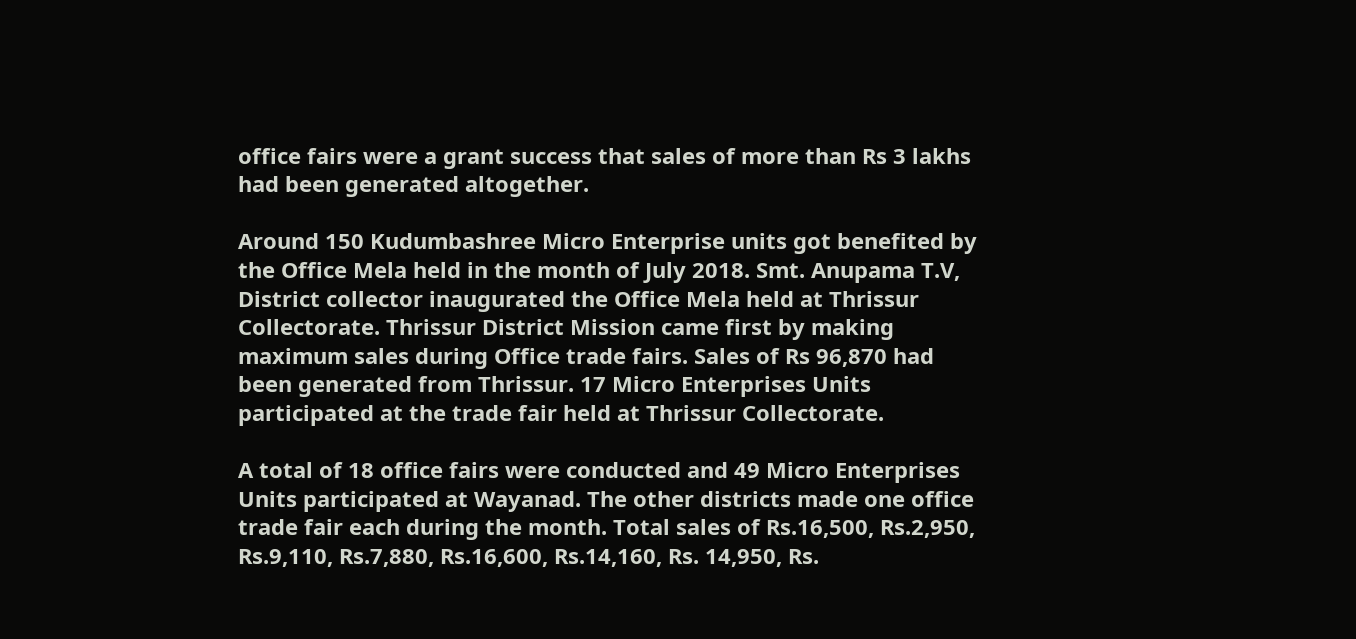office fairs were a grant success that sales of more than Rs 3 lakhs had been generated altogether.

Around 150 Kudumbashree Micro Enterprise units got benefited by the Office Mela held in the month of July 2018. Smt. Anupama T.V, District collector inaugurated the Office Mela held at Thrissur Collectorate. Thrissur District Mission came first by making maximum sales during Office trade fairs. Sales of Rs 96,870 had been generated from Thrissur. 17 Micro Enterprises Units participated at the trade fair held at Thrissur Collectorate.

A total of 18 office fairs were conducted and 49 Micro Enterprises Units participated at Wayanad. The other districts made one office trade fair each during the month. Total sales of Rs.16,500, Rs.2,950, Rs.9,110, Rs.7,880, Rs.16,600, Rs.14,160, Rs. 14,950, Rs.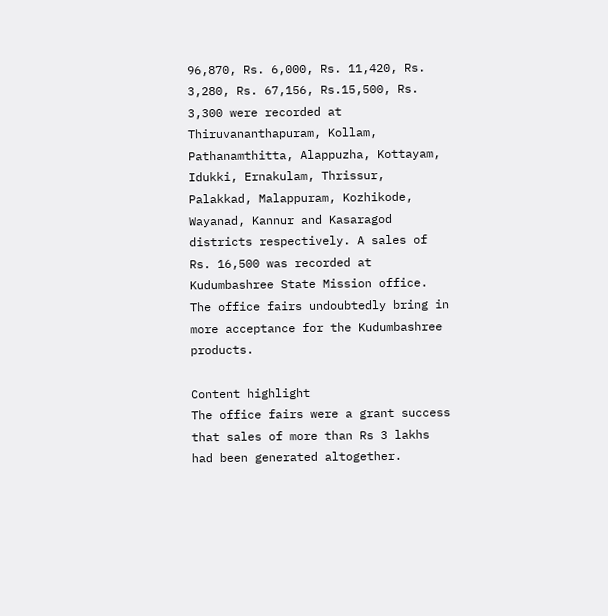96,870, Rs. 6,000, Rs. 11,420, Rs. 3,280, Rs. 67,156, Rs.15,500, Rs. 3,300 were recorded at Thiruvananthapuram, Kollam, Pathanamthitta, Alappuzha, Kottayam, Idukki, Ernakulam, Thrissur, Palakkad, Malappuram, Kozhikode, Wayanad, Kannur and Kasaragod districts respectively. A sales of Rs. 16,500 was recorded at Kudumbashree State Mission office. The office fairs undoubtedly bring in more acceptance for the Kudumbashree products.

Content highlight
The office fairs were a grant success that sales of more than Rs 3 lakhs had been generated altogether.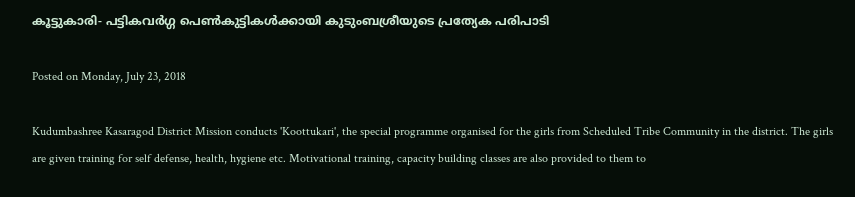കൂട്ടുകാരി- പട്ടികവര്‍ഗ്ഗ പെണ്‍കുട്ടികള്‍ക്കായി കുടുംബശ്രീയുടെ പ്രത്യേക പരിപാടി

Posted on Monday, July 23, 2018

Kudumbashree Kasaragod District Mission conducts 'Koottukari', the special programme organised for the girls from Scheduled Tribe Community in the district. The girls are given training for self defense, health, hygiene etc. Motivational training, capacity building classes are also provided to them to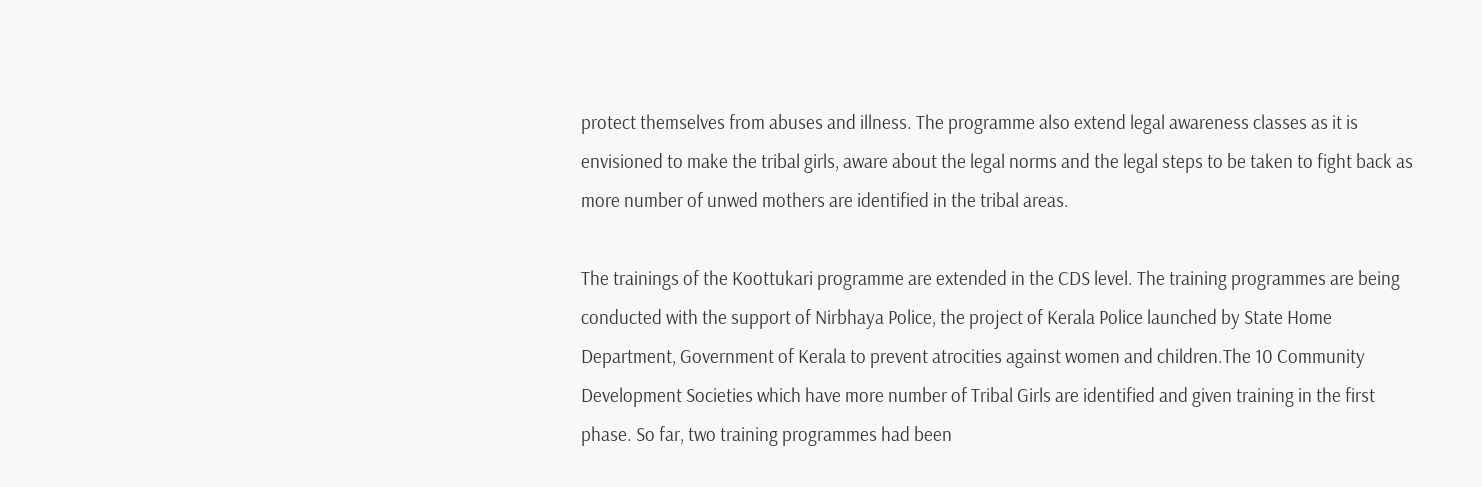protect themselves from abuses and illness. The programme also extend legal awareness classes as it is envisioned to make the tribal girls, aware about the legal norms and the legal steps to be taken to fight back as more number of unwed mothers are identified in the tribal areas.

The trainings of the Koottukari programme are extended in the CDS level. The training programmes are being conducted with the support of Nirbhaya Police, the project of Kerala Police launched by State Home Department, Government of Kerala to prevent atrocities against women and children.The 10 Community Development Societies which have more number of Tribal Girls are identified and given training in the first phase. So far, two training programmes had been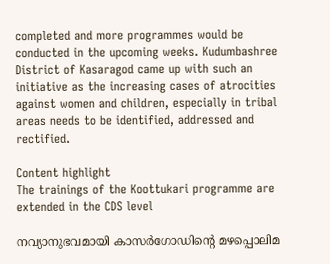completed and more programmes would be conducted in the upcoming weeks. Kudumbashree District of Kasaragod came up with such an initiative as the increasing cases of atrocities against women and children, especially in tribal areas needs to be identified, addressed and rectified.

Content highlight
The trainings of the Koottukari programme are extended in the CDS level

നവ്യാനുഭവമായി കാസര്‍ഗോഡിന്റെ മഴപ്പൊലിമ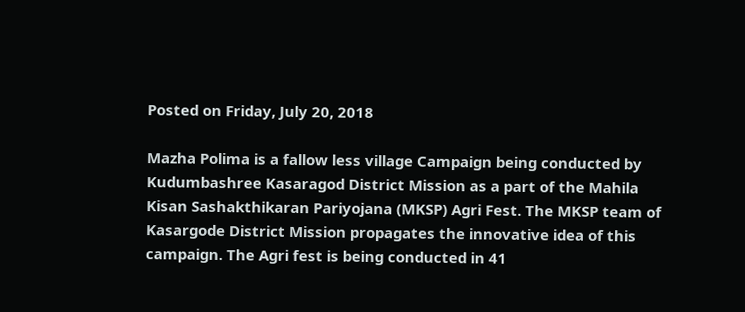Posted on Friday, July 20, 2018

Mazha Polima is a fallow less village Campaign being conducted by Kudumbashree Kasaragod District Mission as a part of the Mahila Kisan Sashakthikaran Pariyojana (MKSP) Agri Fest. The MKSP team of Kasargode District Mission propagates the innovative idea of this campaign. The Agri fest is being conducted in 41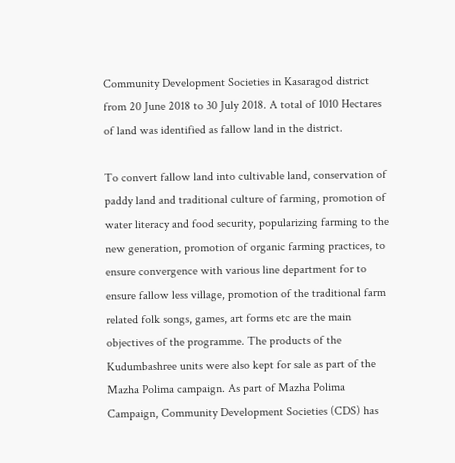Community Development Societies in Kasaragod district from 20 June 2018 to 30 July 2018. A total of 1010 Hectares of land was identified as fallow land in the district.

To convert fallow land into cultivable land, conservation of paddy land and traditional culture of farming, promotion of water literacy and food security, popularizing farming to the new generation, promotion of organic farming practices, to ensure convergence with various line department for to ensure fallow less village, promotion of the traditional farm related folk songs, games, art forms etc are the main objectives of the programme. The products of the Kudumbashree units were also kept for sale as part of the Mazha Polima campaign. As part of Mazha Polima Campaign, Community Development Societies (CDS) has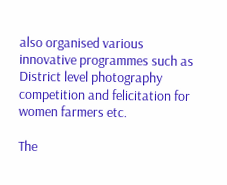also organised various innovative programmes such as District level photography competition and felicitation for women farmers etc.

The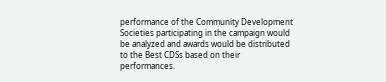performance of the Community Development Societies participating in the campaign would be analyzed and awards would be distributed to the Best CDSs based on their performances.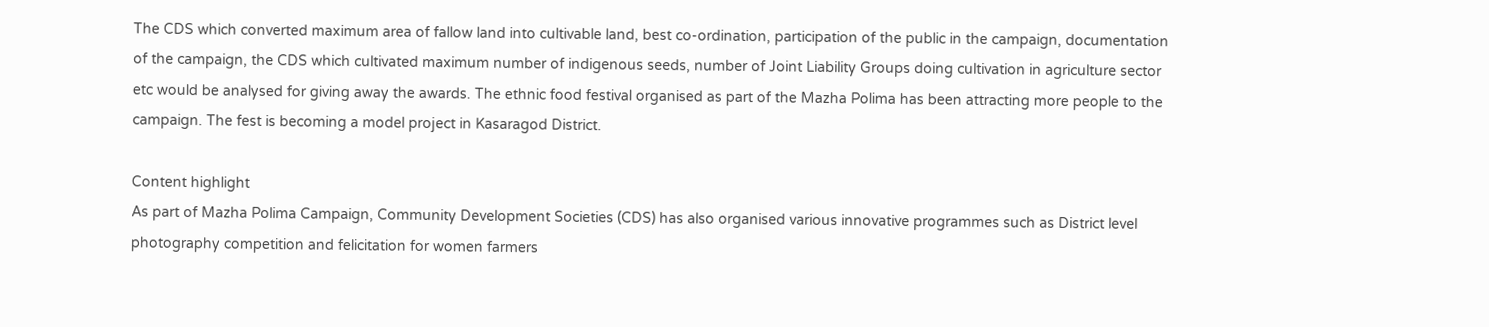The CDS which converted maximum area of fallow land into cultivable land, best co-ordination, participation of the public in the campaign, documentation of the campaign, the CDS which cultivated maximum number of indigenous seeds, number of Joint Liability Groups doing cultivation in agriculture sector etc would be analysed for giving away the awards. The ethnic food festival organised as part of the Mazha Polima has been attracting more people to the campaign. The fest is becoming a model project in Kasaragod District.

Content highlight
As part of Mazha Polima Campaign, Community Development Societies (CDS) has also organised various innovative programmes such as District level photography competition and felicitation for women farmers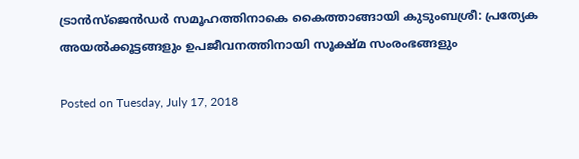ട്രാന്‍സ്ജെന്‍ഡര്‍ സമൂഹത്തിനാകെ കൈത്താങ്ങായി കുടുംബശ്രീ: പ്രത്യേക അയല്‍ക്കൂട്ടങ്ങളും ഉപജീവനത്തിനായി സൂക്ഷ്മ സംരംഭങ്ങളും

Posted on Tuesday, July 17, 2018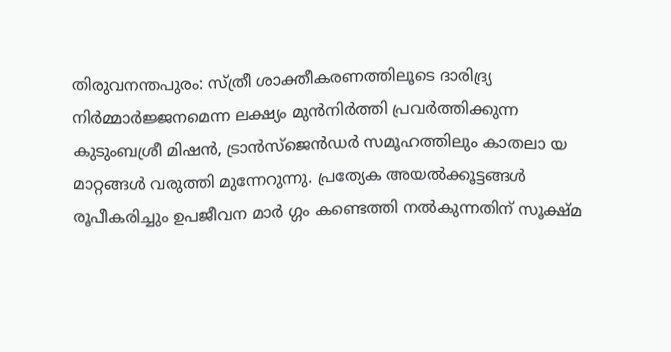തിരുവനന്തപുരം: സ്ത്രീ ശാക്തീകരണത്തിലൂടെ ദാരിദ്ര്യ നിര്‍മ്മാര്‍ജ്ജനമെന്ന ലക്ഷ്യം മുന്‍നിര്‍ത്തി പ്രവര്‍ത്തിക്കുന്ന കുടുംബശ്രീ മിഷന്‍, ട്രാന്‍സ്ജെന്‍ഡര്‍ സമൂഹത്തിലും കാതലാ യ മാറ്റങ്ങള്‍ വരുത്തി മുന്നേറുന്നു. പ്രത്യേക അയല്‍ക്കൂട്ടങ്ങള്‍ രൂപീകരിച്ചും ഉപജീവന മാര്‍ ഗ്ഗം കണ്ടെത്തി നല്‍കുന്നതിന് സൂക്ഷ്മ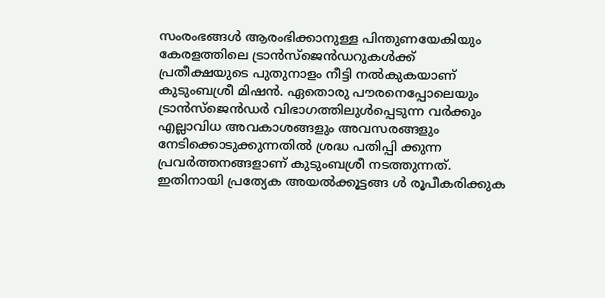സംരംഭങ്ങള്‍ ആരംഭിക്കാനുള്ള പിന്തുണയേകിയും കേരളത്തിലെ ട്രാന്‍സ്ജെന്‍ഡറുകള്‍ക്ക്  പ്രതീക്ഷയുടെ പുതുനാളം നീട്ടി നല്‍കുകയാണ് കുടുംബശ്രീ മിഷന്‍. ഏതൊരു പൗരനെപ്പോലെയും ട്രാന്‍സ്ജെന്‍ഡര്‍ വിഭാഗത്തിലുള്‍പ്പെടുന്ന വര്‍ക്കും എല്ലാവിധ അവകാശങ്ങളും അവസരങ്ങളും നേടിക്കൊടുക്കുന്നതില്‍ ശ്രദ്ധ പതിപ്പി ക്കുന്ന പ്രവര്‍ത്തനങ്ങളാണ് കുടുംബശ്രീ നടത്തുന്നത്. ഇതിനായി പ്രത്യേക അയല്‍ക്കൂട്ടങ്ങ ള്‍ രൂപീകരിക്കുക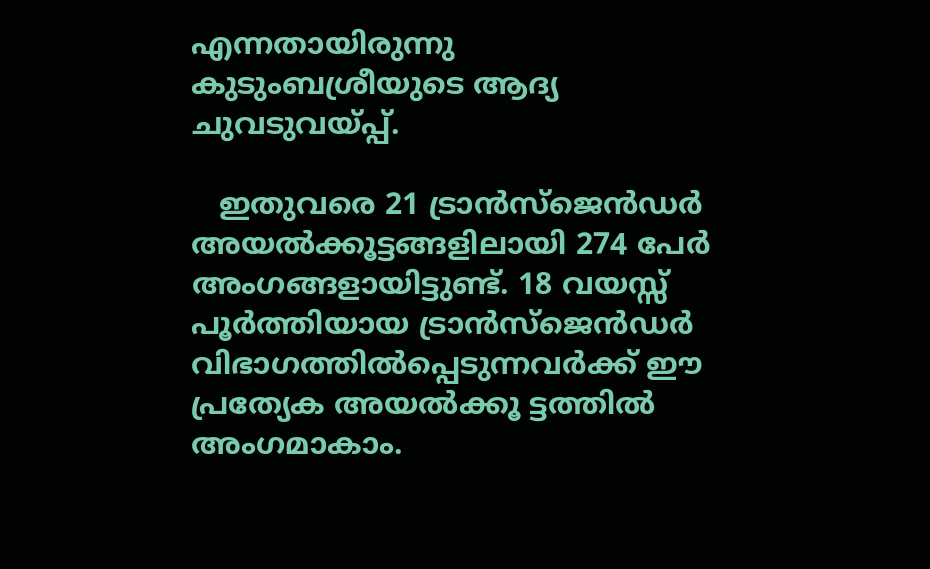എന്നതായിരുന്നു കുടുംബശ്രീയുടെ ആദ്യ ചുവടുവയ്പ്പ്.

   ഇതുവരെ 21 ട്രാന്‍സ്ജെന്‍ഡര്‍ അയല്‍ക്കൂട്ടങ്ങളിലായി 274 പേര്‍ അംഗങ്ങളായിട്ടുണ്ട്. 18 വയസ്സ് പൂര്‍ത്തിയായ ട്രാന്‍സ്ജെന്‍ഡര്‍ വിഭാഗത്തില്‍പ്പെടുന്നവര്‍ക്ക് ഈ പ്രത്യേക അയല്‍ക്കൂ ട്ടത്തില്‍ അംഗമാകാം.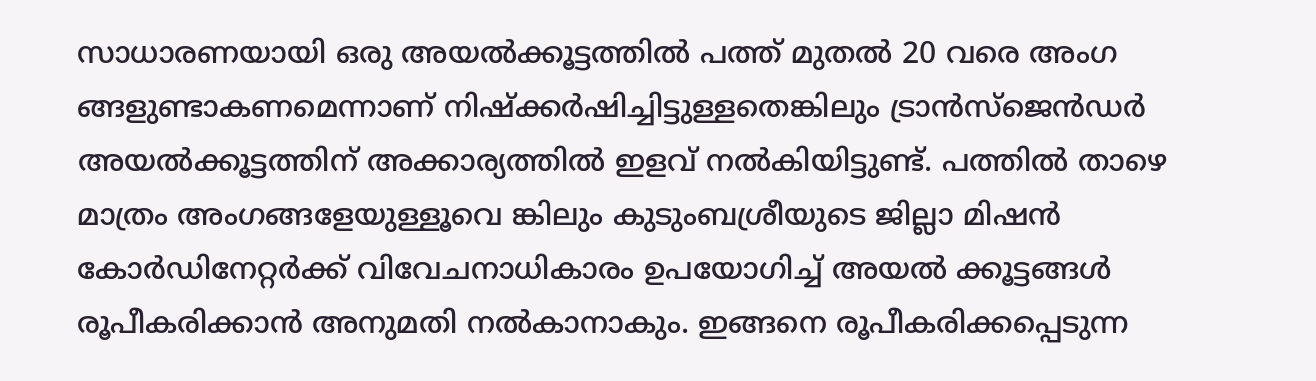സാധാരണയായി ഒരു അയല്‍ക്കൂട്ടത്തില്‍ പത്ത് മുതല്‍ 20 വരെ അംഗ ങ്ങളുണ്ടാകണമെന്നാണ് നിഷ്ക്കര്‍ഷിച്ചിട്ടുള്ളതെങ്കിലും ട്രാന്‍സ്ജെന്‍ഡര്‍ അയല്‍ക്കൂട്ടത്തിന് അക്കാര്യത്തില്‍ ഇളവ് നല്‍കിയിട്ടുണ്ട്. പത്തില്‍ താഴെ മാത്രം അംഗങ്ങളേയുള്ളൂവെ ങ്കിലും കുടുംബശ്രീയുടെ ജില്ലാ മിഷന്‍ കോര്‍ഡിനേറ്റര്‍ക്ക് വിവേചനാധികാരം ഉപയോഗിച്ച് അയല്‍ ക്കൂട്ടങ്ങള്‍ രൂപീകരിക്കാന്‍ അനുമതി നല്‍കാനാകും. ഇങ്ങനെ രൂപീകരിക്കപ്പെടുന്ന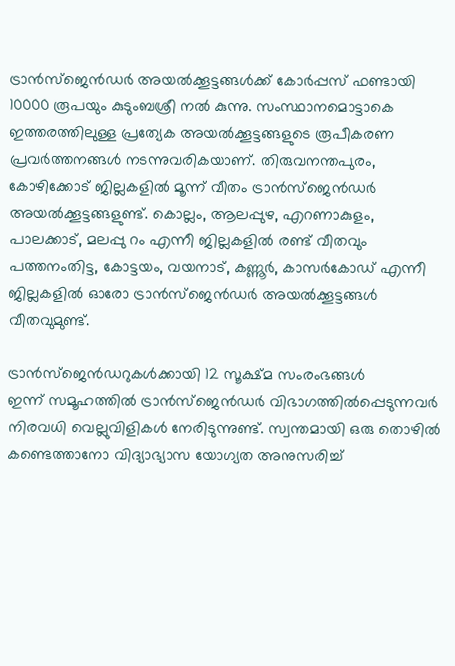ട്രാന്‍സ്ജെന്‍ഡര്‍ അയല്‍ക്കൂട്ടങ്ങള്‍ക്ക് കോര്‍പ്പസ് ഫണ്ടായി 10000 രൂപയും കുടുംബശ്രീ നല്‍ കുന്നു. സംസ്ഥാനമൊട്ടാകെ ഇത്തരത്തിലുള്ള പ്രത്യേക അയല്‍ക്കൂട്ടങ്ങളുടെ രൂപീകരണ പ്രവര്‍ത്തനങ്ങള്‍ നടന്നുവരികയാണ്. തിരുവനന്തപുരം, കോഴിക്കോട് ജില്ലകളില്‍ മൂന്ന് വീതം ട്രാന്‍സ്ജെന്‍ഡര്‍ അയല്‍ക്കൂട്ടങ്ങളുണ്ട്. കൊല്ലം, ആലപ്പുഴ, എറണാകുളം, പാലക്കാട്, മലപ്പു റം എന്നീ ജില്ലകളില്‍ രണ്ട് വീതവും പത്തനംതിട്ട, കോട്ടയം, വയനാട്, കണ്ണൂര്‍, കാസര്‍കോഡ് എന്നീ ജില്ലകളില്‍ ഓരോ ട്രാന്‍സ്ജെന്‍ഡര്‍ അയല്‍ക്കൂട്ടങ്ങള്‍ വീതവുമുണ്ട്.

ട്രാന്‍സ്ജെന്‍ഡറുകള്‍ക്കായി 12 സൂക്ഷ്മ സംരംഭങ്ങള്‍
ഇന്ന് സമൂഹത്തില്‍ ട്രാന്‍സ്ജെന്‍ഡര്‍ വിഭാഗത്തില്‍പ്പെടുന്നവര്‍ നിരവധി വെല്ലുവിളികള്‍ നേരിടുന്നുണ്ട്. സ്വന്തമായി ഒരു തൊഴില്‍ കണ്ടെത്താനോ വിദ്യാഭ്യാസ യോഗ്യത അനുസരിച്ച്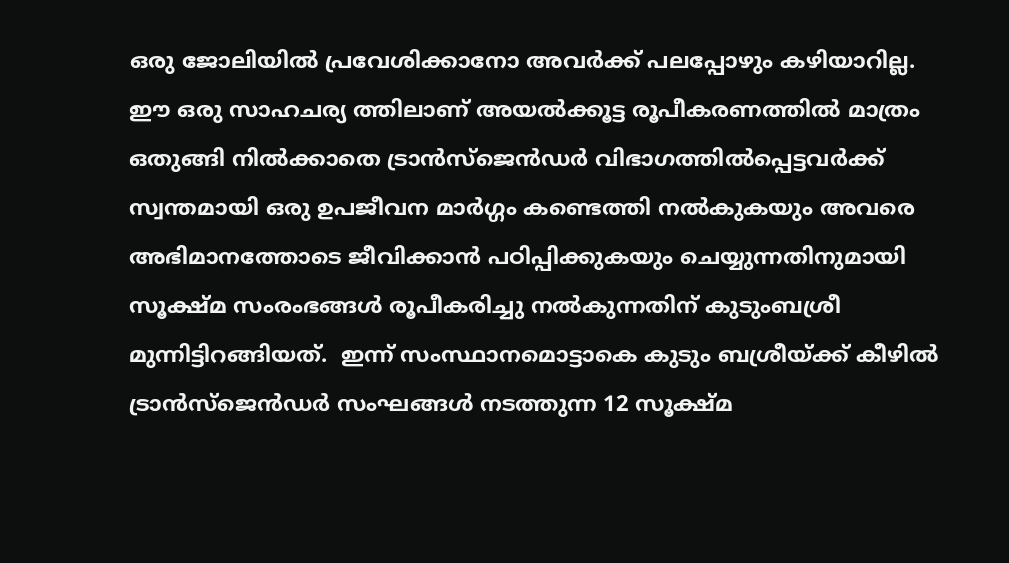ഒരു ജോലിയില്‍ പ്രവേശിക്കാനോ അവര്‍ക്ക് പലപ്പോഴും കഴിയാറില്ല. ഈ ഒരു സാഹചര്യ ത്തിലാണ് അയല്‍ക്കൂട്ട രൂപീകരണത്തില്‍ മാത്രം ഒതുങ്ങി നില്‍ക്കാതെ ട്രാന്‍സ്ജെന്‍ഡര്‍ വിഭാഗത്തില്‍പ്പെട്ടവര്‍ക്ക് സ്വന്തമായി ഒരു ഉപജീവന മാര്‍ഗ്ഗം കണ്ടെത്തി നല്‍കുകയും അവരെ അഭിമാനത്തോടെ ജീവിക്കാന്‍ പഠിപ്പിക്കുകയും ചെയ്യുന്നതിനുമായി സൂക്ഷ്മ സംരംഭങ്ങള്‍ രൂപീകരിച്ചു നല്‍കുന്നതിന് കുടുംബശ്രീ മുന്നിട്ടിറങ്ങിയത്.  ഇന്ന് സംസ്ഥാനമൊട്ടാകെ കുടും ബശ്രീയ്ക്ക് കീഴില്‍ ട്രാന്‍സ്ജെന്‍ഡര്‍ സംഘങ്ങള്‍ നടത്തുന്ന 12 സൂക്ഷ്മ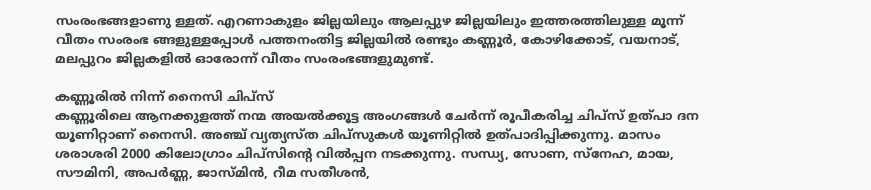സംരംഭങ്ങളാണു ള്ളത്. എറണാകുളം ജില്ലയിലും ആലപ്പുഴ ജില്ലയിലും ഇത്തരത്തിലുള്ള മൂന്ന് വീതം സംരംഭ ങ്ങളുള്ളപ്പോള്‍ പത്തനംതിട്ട ജില്ലയില്‍ രണ്ടും കണ്ണൂര്‍, കോഴിക്കോട്, വയനാട്, മലപ്പുറം ജില്ലകളില്‍ ഓരോന്ന് വീതം സംരംഭങ്ങളുമുണ്ട്.

കണ്ണൂരില്‍ നിന്ന് നൈസി ചിപ്സ്
കണ്ണൂരിലെ ആനക്കുളത്ത് നന്മ അയല്‍ക്കൂട്ട അംഗങ്ങള്‍ ചേര്‍ന്ന് രൂപീകരിച്ച ചിപ്സ് ഉത്പാ ദന യൂണിറ്റാണ് നൈസി. അഞ്ച് വ്യത്യസ്ത ചിപ്സുകള്‍ യൂണിറ്റില്‍ ഉത്പാദിപ്പിക്കുന്നു. മാസം ശരാശരി 2000 കിലോഗ്രാം ചിപ്സിന്‍റെ വില്‍പ്പന നടക്കുന്നു. സന്ധ്യ, സോണ, സ്നേഹ, മായ, സൗമിനി, അപര്‍ണ്ണ, ജാസ്മിന്‍, റീമ സതീശന്‍,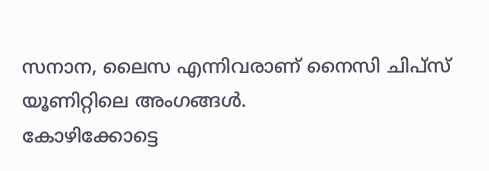സനാന, ലൈസ എന്നിവരാണ് നൈസി ചിപ്സ് യൂണിറ്റിലെ അംഗങ്ങള്‍.
കോഴിക്കോട്ടെ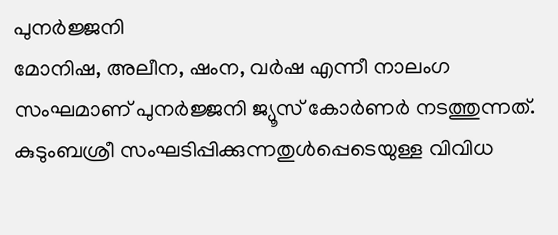പുനര്‍ജ്ജനി
മോനിഷ, അലീന, ഷംന, വര്‍ഷ എന്നീ നാലംഗ സംഘമാണ് പുനര്‍ജ്ജനി ജ്യൂസ് കോര്‍ണര്‍ നടത്തുന്നത്. കുടുംബശ്രീ സംഘടിപ്പിക്കുന്നതുള്‍പ്പെടെയുള്ള വിവിധ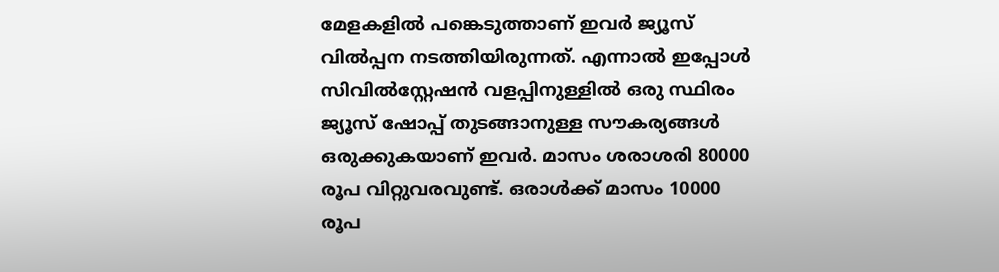മേളകളില്‍ പങ്കെടുത്താണ് ഇവര്‍ ജ്യൂസ് വില്‍പ്പന നടത്തിയിരുന്നത്. എന്നാല്‍ ഇപ്പോള്‍ സിവില്‍സ്റ്റേഷന്‍ വളപ്പിനുള്ളില്‍ ഒരു സ്ഥിരം ജ്യൂസ് ഷോപ്പ് തുടങ്ങാനുള്ള സൗകര്യങ്ങള്‍ ഒരുക്കുകയാണ് ഇവര്‍. മാസം ശരാശരി 80000 രൂപ വിറ്റുവരവുണ്ട്. ഒരാള്‍ക്ക് മാസം 10000 രൂപ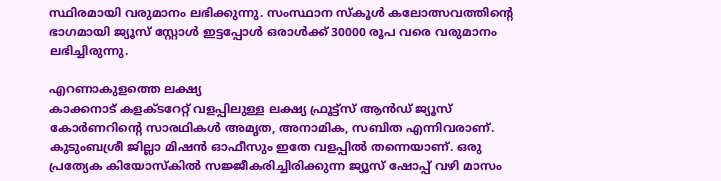സ്ഥിരമായി വരുമാനം ലഭിക്കുന്നു. സംസ്ഥാന സ്കൂള്‍ കലോത്സവത്തിന്‍റെ ഭാഗമായി ജ്യൂസ് സ്റ്റോള്‍ ഇട്ടപ്പോള്‍ ഒരാള്‍ക്ക് 30000 രൂപ വരെ വരുമാനം ലഭിച്ചിരുന്നു.

എറണാകുളത്തെ ലക്ഷ്യ
കാക്കനാട് കളക്ടറേറ്റ് വളപ്പിലുള്ള ലക്ഷ്യ ഫ്രൂട്ട്സ് ആന്‍ഡ് ജ്യൂസ് കോര്‍ണറിന്‍റെ സാരഥികള്‍ അമൃത, അനാമിക, സബിത എന്നിവരാണ്. കുടുംബശ്രീ ജില്ലാ മിഷന്‍ ഓഫീസും ഇതേ വളപ്പില്‍ തന്നെയാണ്. ഒരു പ്രത്യേക കിയോസ്കില്‍ സജ്ജീകരിച്ചിരിക്കുന്ന ജ്യൂസ് ഷോപ്പ് വഴി മാസം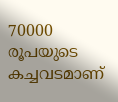70000 രൂപയുടെ കച്ചവടമാണ്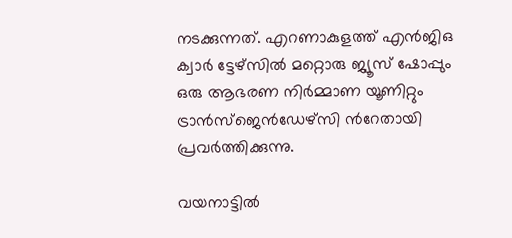നടക്കുന്നത്. എറണാകുളത്ത് എന്‍ജിഒ ക്വാര്‍ ട്ടേഴ്സില്‍ മറ്റൊരു ജ്യൂസ് ഷോപ്പും ഒരു ആഭരണ നിര്‍മ്മാണ യൂണിറ്റും ട്രാന്‍സ്ജെന്‍ഡേഴ്സി ന്‍റേതായി പ്രവര്‍ത്തിക്കുന്നു.

വയനാട്ടില്‍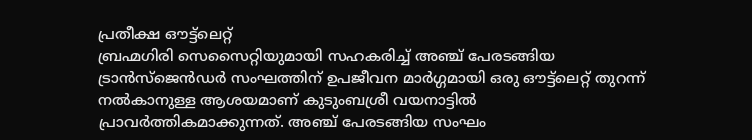പ്രതീക്ഷ ഔട്ട്ലെറ്റ്
ബ്രഹ്മഗിരി സെസൈറ്റിയുമായി സഹകരിച്ച് അഞ്ച് പേരടങ്ങിയ ട്രാന്‍സ്ജെന്‍ഡര്‍ സംഘത്തിന് ഉപജീവന മാര്‍ഗ്ഗമായി ഒരു ഔട്ട്ലെറ്റ് തുറന്ന് നല്‍കാനുള്ള ആശയമാണ് കുടുംബശ്രീ വയനാട്ടില്‍ പ്രാവര്‍ത്തികമാക്കുന്നത്. അഞ്ച് പേരടങ്ങിയ സംഘം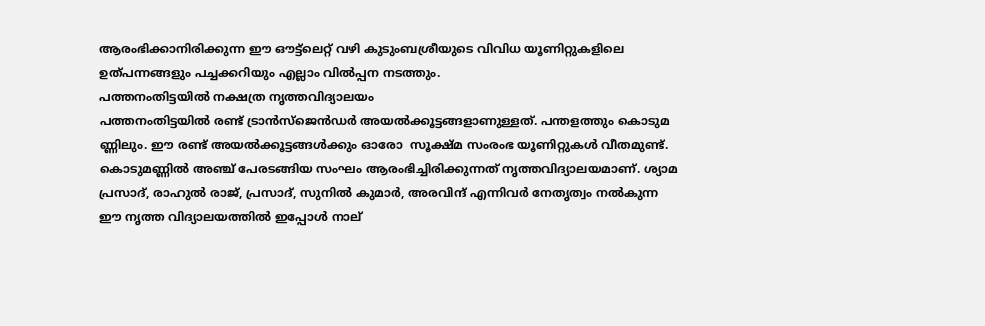ആരംഭിക്കാനിരിക്കുന്ന ഈ ഔട്ട്ലെറ്റ് വഴി കുടുംബശ്രീയുടെ വിവിധ യൂണിറ്റുകളിലെ ഉത്പന്നങ്ങളും പച്ചക്കറിയും എല്ലാം വില്‍പ്പന നടത്തും.
പത്തനംതിട്ടയില്‍ നക്ഷത്ര നൃത്തവിദ്യാലയം
പത്തനംതിട്ടയില്‍ രണ്ട് ട്രാന്‍സ്ജെന്‍ഡര്‍ അയല്‍ക്കൂട്ടങ്ങളാണുള്ളത്. പന്തളത്തും കൊടുമ ണ്ണിലും. ഈ രണ്ട് അയല്‍ക്കൂട്ടങ്ങള്‍ക്കും ഓരോ  സൂക്ഷ്മ സംരംഭ യൂണിറ്റുകള്‍ വീതമുണ്ട്. കൊടുമണ്ണില്‍ അഞ്ച് പേരടങ്ങിയ സംഘം ആരംഭിച്ചിരിക്കുന്നത് നൃത്തവിദ്യാലയമാണ്. ശ്യാമ പ്രസാദ്, രാഹുല്‍ രാജ്, പ്രസാദ്, സുനില്‍ കുമാര്‍, അരവിന്ദ് എന്നിവര്‍ നേതൃത്വം നല്‍കുന്ന ഈ നൃത്ത വിദ്യാലയത്തില്‍ ഇപ്പോള്‍ നാല്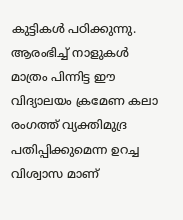കുട്ടികള്‍ പഠിക്കുന്നു. ആരംഭിച്ച് നാളുകള്‍ മാത്രം പിന്നിട്ട ഈ വിദ്യാലയം ക്രമേണ കലാ രംഗത്ത് വ്യക്തിമുദ്ര പതിപ്പിക്കുമെന്ന ഉറച്ച വിശ്വാസ മാണ്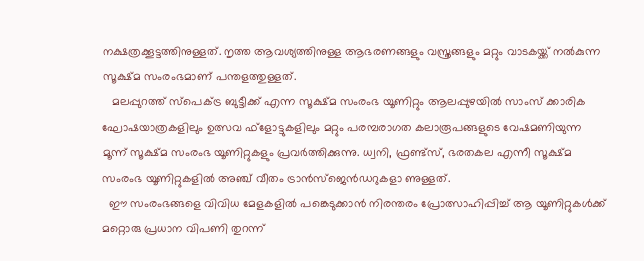നക്ഷത്രക്കൂട്ടത്തിനുള്ളത്. നൃത്ത ആവശ്യത്തിനുള്ള ആഭരണങ്ങളും വസ്ത്രങ്ങളും മറ്റും വാടകയ്ക്ക് നല്‍കുന്ന സൂക്ഷ്മ സംരംഭമാണ് പന്തളത്തുള്ളത്.
   മലപ്പുറത്ത് സ്പെക്ട്ര ബുട്ടീക്ക് എന്ന സൂക്ഷ്മ സംരംഭ യൂണിറ്റും ആലപ്പുഴയില്‍ സാംസ് ക്കാരിക ഘോഷയാത്രകളിലും ഉത്സവ ഫ്ളോട്ടുകളിലും മറ്റും പരമ്പരാഗത കലാരൂപങ്ങളുടെ വേഷമണിയുന്ന മൂന്ന് സൂക്ഷ്മ സംരംഭ യൂണിറ്റുകളും പ്രവര്‍ത്തിക്കുന്നു. ധ്വനി, ഫ്രണ്ട്സ്, ഭരതകല എന്നീ സൂക്ഷ്മ സംരംഭ യൂണിറ്റുകളില്‍ അഞ്ച് വീതം ട്രാന്‍സ്ജെന്‍ഡറുകളാ ണുള്ളത്.
  ഈ സംരംഭങ്ങളെ വിവിധ മേളകളില്‍ പങ്കെടുക്കാന്‍ നിരന്തരം പ്രോത്സാഹിപ്പിച്ച് ആ യൂണിറ്റുകള്‍ക്ക് മറ്റൊരു പ്രധാന വിപണി തുറന്ന്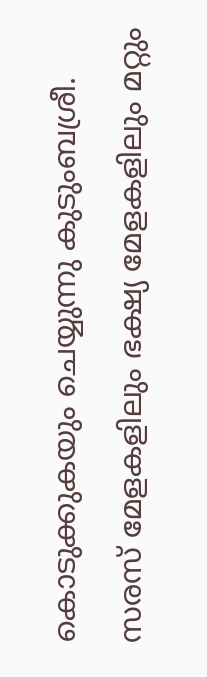കൊടുക്കുകയും ചെയ്യുന്നു കുടുംബശ്രീ. സരസ് മേളകളിലും ഭക്ഷ്യ മേളകളിലും മറ്റും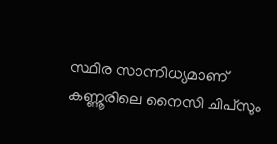സ്ഥിര സാന്നിധ്യമാണ് കണ്ണൂരിലെ നൈസി ചിപ്സും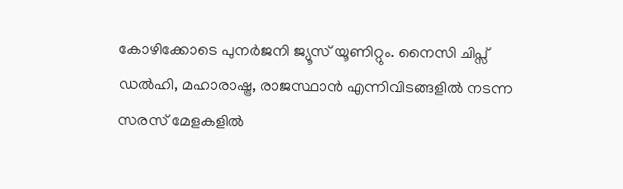കോഴിക്കോടെ പുനര്‍ജനി ജ്യൂസ് യൂണിറ്റും. നൈസി ചിപ്സ് ഡല്‍ഹി, മഹാരാഷ്ട്ര, രാജസ്ഥാന്‍ എന്നിവിടങ്ങളില്‍ നടന്ന സരസ് മേളകളില്‍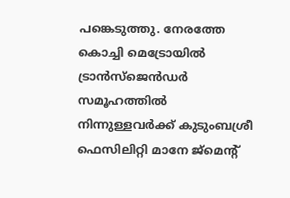പങ്കെടുത്തു. നേരത്തേ കൊച്ചി മെട്രോയില്‍ ട്രാന്‍സ്ജെന്‍ഡര്‍ സമൂഹത്തില്‍ നിന്നുള്ളവര്‍ക്ക് കുടുംബശ്രീ ഫെസിലിറ്റി മാനേ ജ്മെന്‍റ്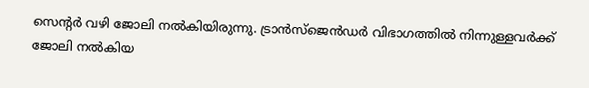സെന്‍റര്‍ വഴി ജോലി നല്‍കിയിരുന്നു. ട്രാന്‍സ്ജെന്‍ഡര്‍ വിഭാഗത്തില്‍ നിന്നുള്ളവര്‍ക്ക് ജോലി നല്‍കിയ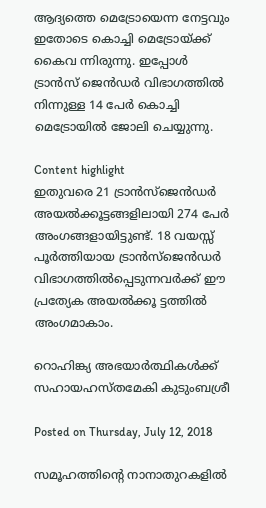ആദ്യത്തെ മെട്രോയെന്ന നേട്ടവും ഇതോടെ കൊച്ചി മെട്രോയ്ക്ക് കൈവ ന്നിരുന്നു. ഇപ്പോള്‍ ട്രാന്‍സ് ജെന്‍ഡര്‍ വിഭാഗത്തില്‍ നിന്നുള്ള 14 പേര്‍ കൊച്ചി മെട്രോയില്‍ ജോലി ചെയ്യുന്നു.

Content highlight
ഇതുവരെ 21 ട്രാന്‍സ്ജെന്‍ഡര്‍ അയല്‍ക്കൂട്ടങ്ങളിലായി 274 പേര്‍ അംഗങ്ങളായിട്ടുണ്ട്. 18 വയസ്സ് പൂര്‍ത്തിയായ ട്രാന്‍സ്ജെന്‍ഡര്‍ വിഭാഗത്തില്‍പ്പെടുന്നവര്‍ക്ക് ഈ പ്രത്യേക അയല്‍ക്കൂ ട്ടത്തില്‍ അംഗമാകാം.

റൊഹിങ്ക്യ അഭയാര്‍ത്ഥികള്‍ക്ക് സഹായഹസ്തമേകി കുടുംബശ്രീ

Posted on Thursday, July 12, 2018

സമൂഹത്തിന്റെ നാനാതുറകളില്‍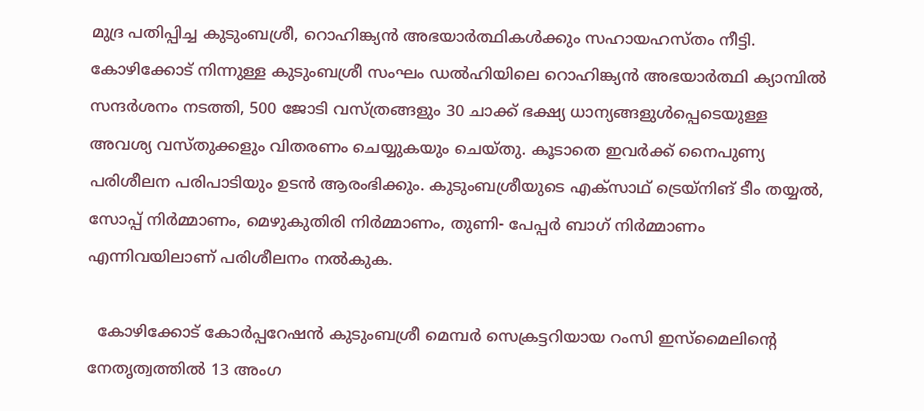മുദ്ര പതിപ്പിച്ച കുടുംബശ്രീ, റൊഹിങ്ക്യന്‍ അഭയാര്‍ത്ഥികള്‍ക്കും സഹായഹസ്തം നീട്ടി. കോഴിക്കോട് നിന്നുള്ള കുടുംബശ്രീ സംഘം ഡല്‍ഹിയിലെ റൊഹിങ്ക്യന്‍ അഭയാര്‍ത്ഥി ക്യാമ്പില്‍ സന്ദര്‍ശനം നടത്തി, 500 ജോടി വസ്ത്രങ്ങളും 30 ചാക്ക് ഭക്ഷ്യ ധാന്യങ്ങളുള്‍പ്പെടെയുള്ള അവശ്യ വസ്തുക്കളും വിതരണം ചെയ്യുകയും ചെയ്തു. കൂടാതെ ഇവര്‍ക്ക് നൈപുണ്യ പരിശീലന പരിപാടിയും ഉടന്‍ ആരംഭിക്കും. കുടുംബശ്രീയുടെ എക്‌സാഥ് ട്രെയ്‌നിങ് ടീം തയ്യല്‍, സോപ്പ് നിര്‍മ്മാണം, മെഴുകുതിരി നിര്‍മ്മാണം, തുണി- പേപ്പര്‍ ബാഗ് നിര്‍മ്മാണം എന്നിവയിലാണ് പരിശീലനം നല്‍കുക.

  കോഴിക്കോട് കോര്‍പ്പറേഷന്‍ കുടുംബശ്രീ മെമ്പര്‍ സെക്രട്ടറിയായ റംസി ഇസ്‌മൈലിന്റെ നേതൃത്വത്തില്‍ 13 അംഗ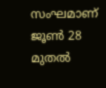സംഘമാണ് ജൂണ്‍ 28 മുതല്‍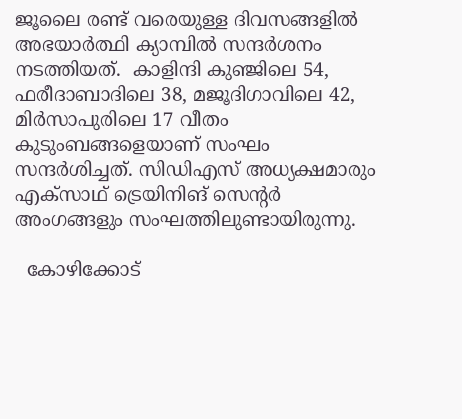ജൂലൈ രണ്ട് വരെയുള്ള ദിവസങ്ങളില്‍ അഭയാര്‍ത്ഥി ക്യാമ്പില്‍ സന്ദര്‍ശനം നടത്തിയത്.  കാളിന്ദി കുഞ്ജിലെ 54, ഫരീദാബാദിലെ 38, മജൂദിഗാവിലെ 42, മിര്‍സാപുരിലെ 17 വീതം കുടുംബങ്ങളെയാണ് സംഘം സന്ദര്‍ശിച്ചത്. സിഡിഎസ് അധ്യക്ഷമാരും എക്‌സാഥ് ട്രെയിനിങ് സെന്റര്‍ അംഗങ്ങളും സംഘത്തിലുണ്ടായിരുന്നു.

  കോഴിക്കോട്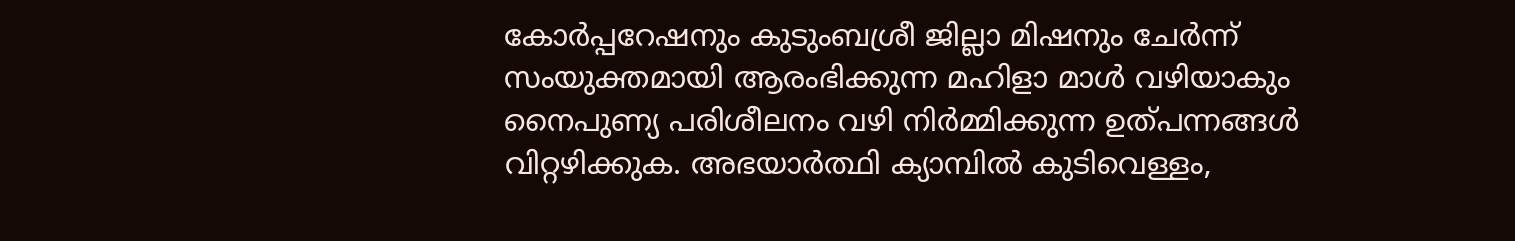കോര്‍പ്പറേഷനും കുടുംബശ്രീ ജില്ലാ മിഷനും ചേര്‍ന്ന് സംയുക്തമായി ആരംഭിക്കുന്ന മഹിളാ മാള്‍ വഴിയാകും നൈപുണ്യ പരിശീലനം വഴി നിര്‍മ്മിക്കുന്ന ഉത്പന്നങ്ങള്‍ വിറ്റഴിക്കുക. അഭയാര്‍ത്ഥി ക്യാമ്പില്‍ കുടിവെള്ളം,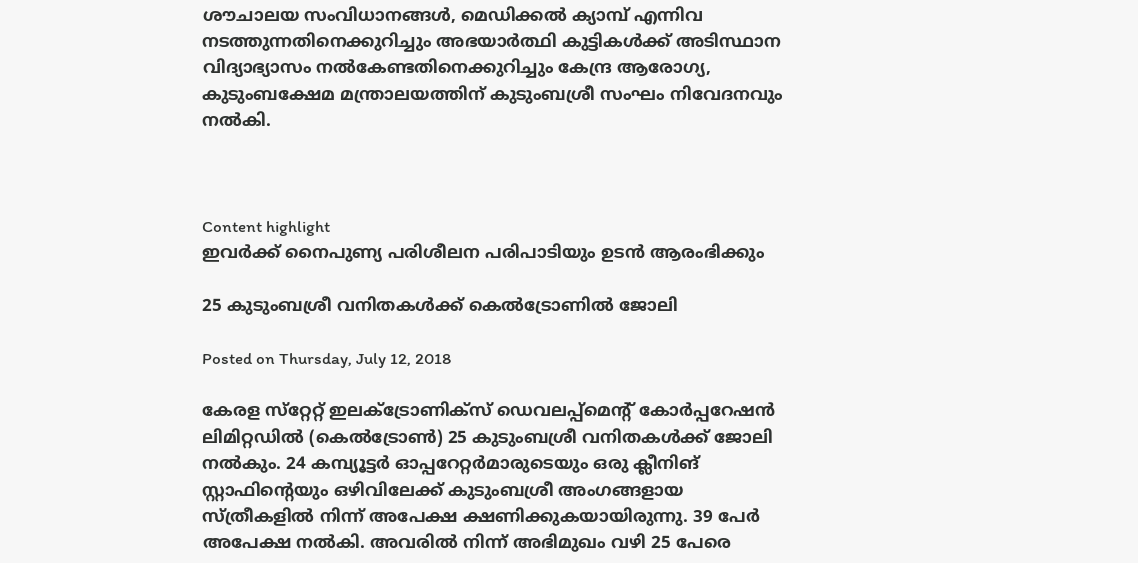ശൗചാലയ സംവിധാനങ്ങള്‍, മെഡിക്കല്‍ ക്യാമ്പ് എന്നിവ നടത്തുന്നതിനെക്കുറിച്ചും അഭയാര്‍ത്ഥി കുട്ടികള്‍ക്ക് അടിസ്ഥാന വിദ്യാഭ്യാസം നല്‍കേണ്ടതിനെക്കുറിച്ചും കേന്ദ്ര ആരോഗ്യ, കുടുംബക്ഷേമ മന്ത്രാലയത്തിന് കുടുംബശ്രീ സംഘം നിവേദനവും നല്‍കി.



Content highlight
ഇവര്‍ക്ക് നൈപുണ്യ പരിശീലന പരിപാടിയും ഉടന്‍ ആരംഭിക്കും

25 കുടുംബശ്രീ വനിതകള്‍ക്ക് കെല്‍ട്രോണില്‍ ജോലി

Posted on Thursday, July 12, 2018

കേരള സ്‌റ്റേറ്റ് ഇലക്ട്രോണിക്‌സ് ഡെവലപ്പ്‌മെന്റ് കോര്‍പ്പറേഷന്‍ ലിമിറ്റഡില്‍ (കെല്‍ട്രോണ്‍) 25 കുടുംബശ്രീ വനിതകള്‍ക്ക് ജോലി നല്‍കും. 24 കമ്പ്യൂട്ടര്‍ ഓപ്പറേറ്റര്‍മാരുടെയും ഒരു ക്ലീനിങ് സ്റ്റാഫിന്റെയും ഒഴിവിലേക്ക് കുടുംബശ്രീ അംഗങ്ങളായ സ്ത്രീകളില്‍ നിന്ന് അപേക്ഷ ക്ഷണിക്കുകയായിരുന്നു. 39 പേര്‍ അപേക്ഷ നല്‍കി. അവരില്‍ നിന്ന് അഭിമുഖം വഴി 25 പേരെ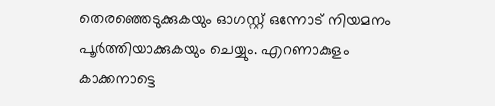തെരഞ്ഞെടുക്കുകയും ഓഗസ്റ്റ് ഒന്നോട് നിയമനം പൂര്‍ത്തിയാക്കുകയും ചെയ്യും. എറണാകുളം കാക്കനാട്ടെ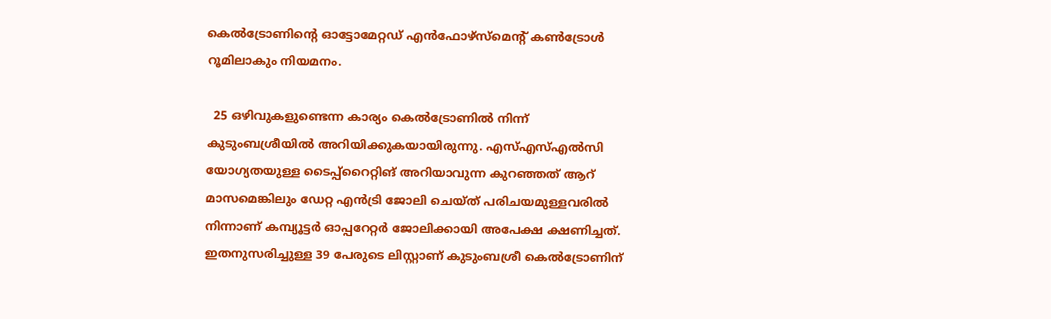കെല്‍ട്രോണിന്റെ ഓട്ടോമേറ്റഡ് എന്‍ഫോഴ്‌സ്‌മെന്റ് കണ്‍ട്രോള്‍ റൂമിലാകും നിയമനം.

  25 ഒഴിവുകളുണ്ടെന്ന കാര്യം കെല്‍ട്രോണില്‍ നിന്ന് കുടുംബശ്രീയില്‍ അറിയിക്കുകയായിരുന്നു. എസ്എസ്എല്‍സി യോഗ്യതയുള്ള ടൈപ്പ്‌റൈറ്റിങ് അറിയാവുന്ന കുറഞ്ഞത് ആറ് മാസമെങ്കിലും ഡേറ്റ എന്‍ട്രി ജോലി ചെയ്ത് പരിചയമുള്ളവരില്‍ നിന്നാണ് കമ്പ്യൂട്ടര്‍ ഓപ്പറേറ്റര്‍ ജോലിക്കായി അപേക്ഷ ക്ഷണിച്ചത്. ഇതനുസരിച്ചുള്ള 39 പേരുടെ ലിസ്റ്റാണ് കുടുംബശ്രീ കെല്‍ട്രോണിന്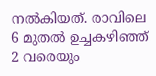നല്‍കിയത്. രാവിലെ 6 മുതല്‍ ഉച്ചകഴിഞ്ഞ് 2 വരെയും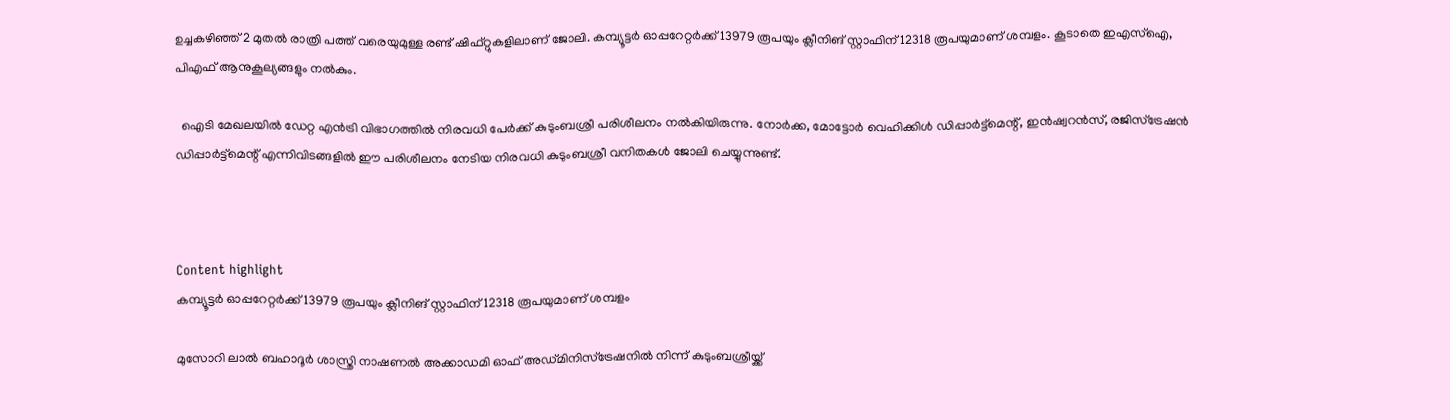ഉച്ചകഴിഞ്ഞ് 2 മുതല്‍ രാത്രി പത്ത് വരെയുമുള്ള രണ്ട് ഷിഫ്റ്റുകളിലാണ് ജോലി. കമ്പ്യൂട്ടര്‍ ഓപ്പറേറ്റര്‍ക്ക് 13979 രൂപയും ക്ലീനിങ് സ്റ്റാഫിന് 12318 രൂപയുമാണ് ശമ്പളം. കൂടാതെ ഇഎസ്‌ഐ, പിഎഫ് ആനുകൂല്യങ്ങളും നല്‍കും.

  ഐടി മേഖലയില്‍ ഡേറ്റ എന്‍ട്രി വിഭാഗത്തില്‍ നിരവധി പേര്‍ക്ക് കുടുംബശ്രീ പരിശീലനം നല്‍കിയിരുന്നു. നോര്‍ക്ക, മോട്ടോര്‍ വെഹിക്കിള്‍ ഡിപ്പാര്‍ട്ട്‌മെന്റ്, ഇന്‍ഷ്വറന്‍സ്, രജിസ്‌ട്രേഷന്‍ ഡിപ്പാര്‍ട്ട്‌മെന്റ് എന്നിവിടങ്ങളില്‍ ഈ പരിശീലനം നേടിയ നിരവധി കുടുംബശ്രീ വനിതകള്‍ ജോലി ചെയ്യുന്നുണ്ട്.



Content highlight
കമ്പ്യൂട്ടര്‍ ഓപ്പറേറ്റര്‍ക്ക് 13979 രൂപയും ക്ലീനിങ് സ്റ്റാഫിന് 12318 രൂപയുമാണ് ശമ്പളം

മുസോറി ലാല്‍ ബഹാദൂര്‍ ശാസ്ത്രി നാഷണല്‍ അക്കാഡമി ഓഫ് അഡ്മിനിസ്‌ട്രേഷനില്‍ നിന്ന് കുടുംബശ്രീയ്ക്ക്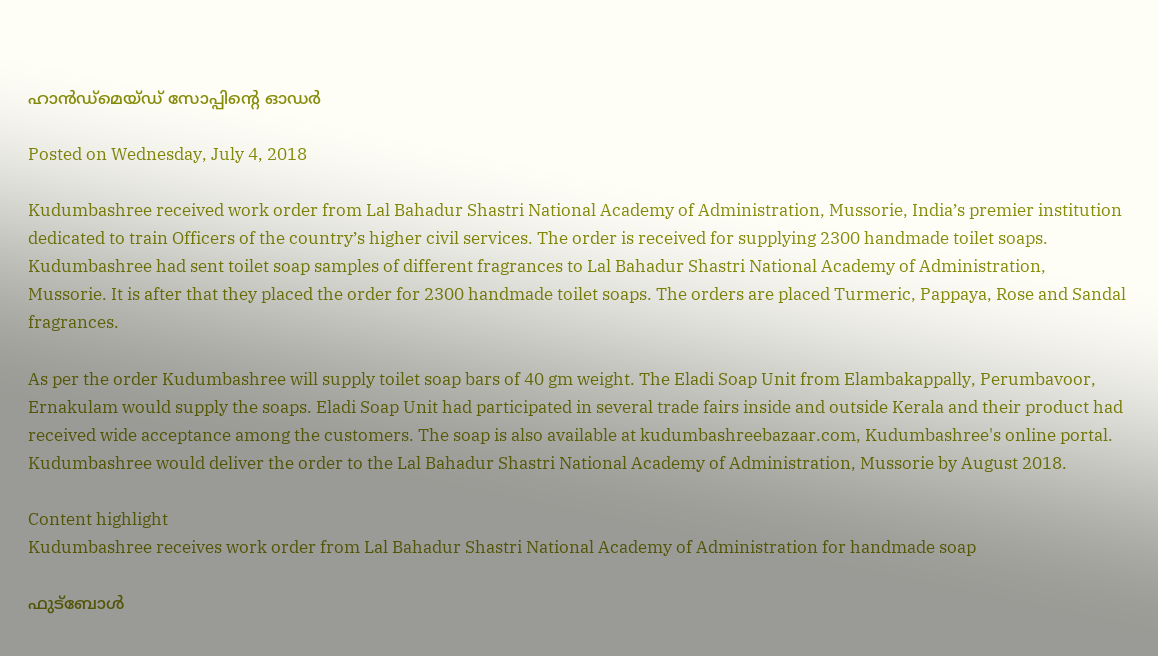ഹാന്‍ഡ്‌മെയ്ഡ് സോപ്പിന്റെ ഓഡര്‍

Posted on Wednesday, July 4, 2018

Kudumbashree received work order from Lal Bahadur Shastri National Academy of Administration, Mussorie, India’s premier institution dedicated to train Officers of the country’s higher civil services. The order is received for supplying 2300 handmade toilet soaps. Kudumbashree had sent toilet soap samples of different fragrances to Lal Bahadur Shastri National Academy of Administration, Mussorie. It is after that they placed the order for 2300 handmade toilet soaps. The orders are placed Turmeric, Pappaya, Rose and Sandal fragrances.

As per the order Kudumbashree will supply toilet soap bars of 40 gm weight. The Eladi Soap Unit from Elambakappally, Perumbavoor, Ernakulam would supply the soaps. Eladi Soap Unit had participated in several trade fairs inside and outside Kerala and their product had received wide acceptance among the customers. The soap is also available at kudumbashreebazaar.com, Kudumbashree's online portal. Kudumbashree would deliver the order to the Lal Bahadur Shastri National Academy of Administration, Mussorie by August 2018.

Content highlight
Kudumbashree receives work order from Lal Bahadur Shastri National Academy of Administration for handmade soap

ഫുട്‌ബോള്‍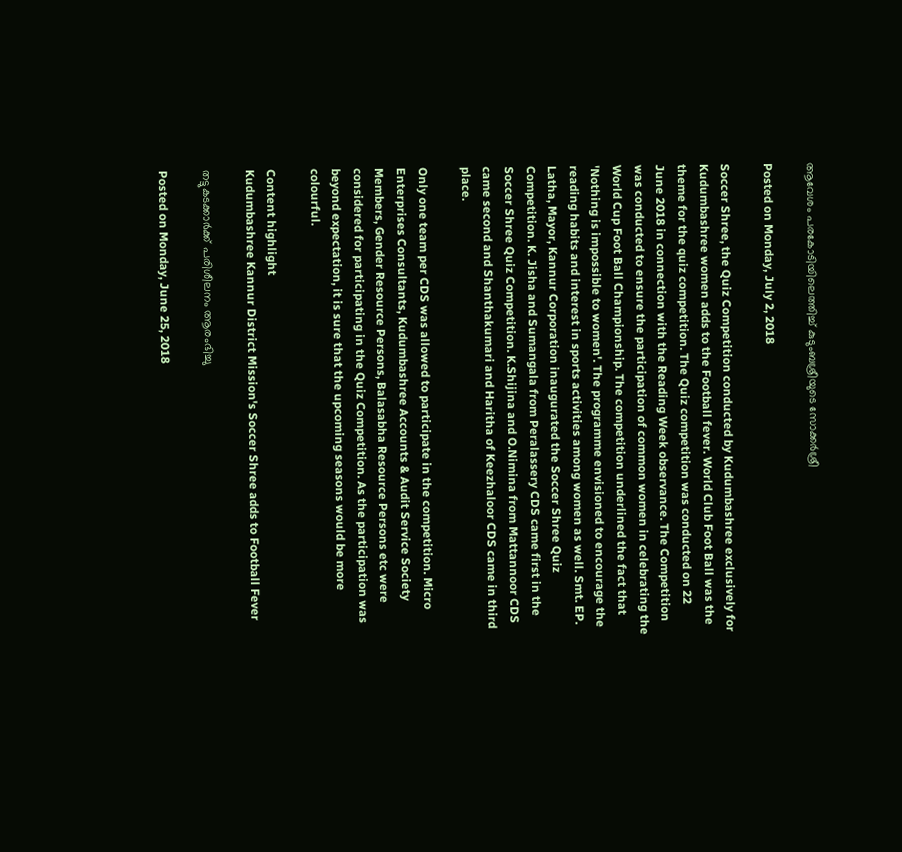ആവേശം പരകോടിയിലെത്തിച്ച് കുടുംബശ്രീയുടെ സോക്കര്‍ശ്രീ

Posted on Monday, July 2, 2018

Soccer Shree, the Quiz Competition conducted by Kudumbashree exclusively for Kudumbashree women adds to the Football fever. World Club Foot Ball was the theme for the quiz competition. The Quiz competition was conducted on 22 June 2018 in connection with the Reading Week observance. The Competition was conducted to ensure the participation of common women in celebrating the World Cup Foot Ball Championship. The competition underlined the fact that 'Nothing is impossible to women'. The programme envisioned to encourage the reading habits and interest in sports activities among women as well. Smt. EP. Latha, Mayor, Kannur Corporation inaugurated the Soccer Shree Quiz Competition. K. Jisha and Sumangala from Peralassery CDS came first in the Soccer Shree Quiz Competition. K.Shijina and O.Nimina from Mattannoor CDS came second and Shanthakumari and Haritha of Keezhaloor CDS came in third place.

Only one team per CDS was allowed to participate in the competition. Micro Enterprises Consultants, Kudumbashree Accounts & Audit Service Society Members, Gender Resource Persons, Balasabha Resource Persons etc were considered for participating in the Quiz Competition. As the participation was beyond expectation, it is sure that the upcoming seasons would be more colourful.

Content highlight
Kudumbashree Kannur District Mission's Soccer Shree adds to Football Fever

തട്ടുകടക്കാര്‍ക്ക് പരിശീലനം ആരംഭിച്ചു

Posted on Monday, June 25, 2018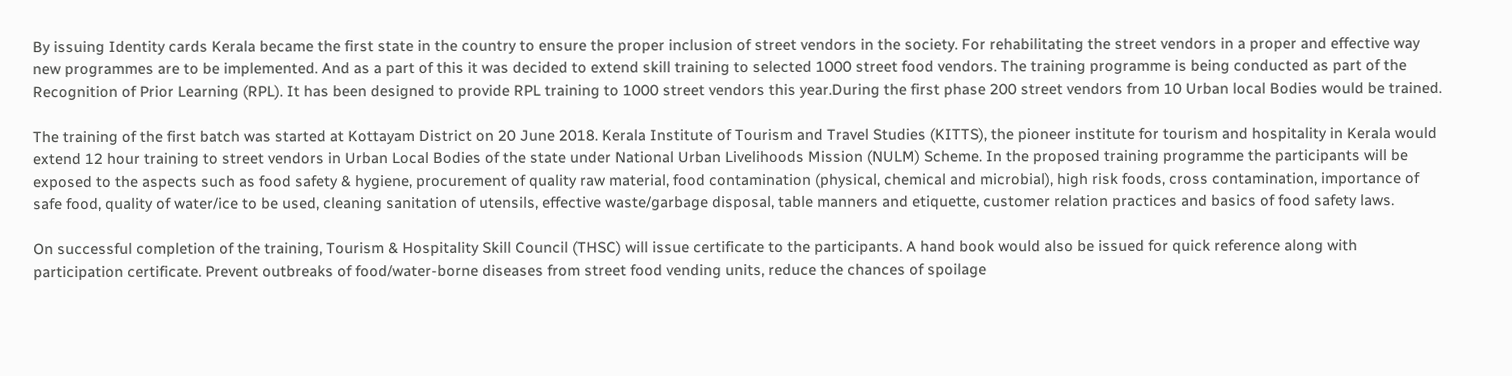By issuing Identity cards Kerala became the first state in the country to ensure the proper inclusion of street vendors in the society. For rehabilitating the street vendors in a proper and effective way new programmes are to be implemented. And as a part of this it was decided to extend skill training to selected 1000 street food vendors. The training programme is being conducted as part of the Recognition of Prior Learning (RPL). It has been designed to provide RPL training to 1000 street vendors this year.During the first phase 200 street vendors from 10 Urban local Bodies would be trained.

The training of the first batch was started at Kottayam District on 20 June 2018. Kerala Institute of Tourism and Travel Studies (KITTS), the pioneer institute for tourism and hospitality in Kerala would extend 12 hour training to street vendors in Urban Local Bodies of the state under National Urban Livelihoods Mission (NULM) Scheme. In the proposed training programme the participants will be exposed to the aspects such as food safety & hygiene, procurement of quality raw material, food contamination (physical, chemical and microbial), high risk foods, cross contamination, importance of safe food, quality of water/ice to be used, cleaning sanitation of utensils, effective waste/garbage disposal, table manners and etiquette, customer relation practices and basics of food safety laws.

On successful completion of the training, Tourism & Hospitality Skill Council (THSC) will issue certificate to the participants. A hand book would also be issued for quick reference along with participation certificate. Prevent outbreaks of food/water-borne diseases from street food vending units, reduce the chances of spoilage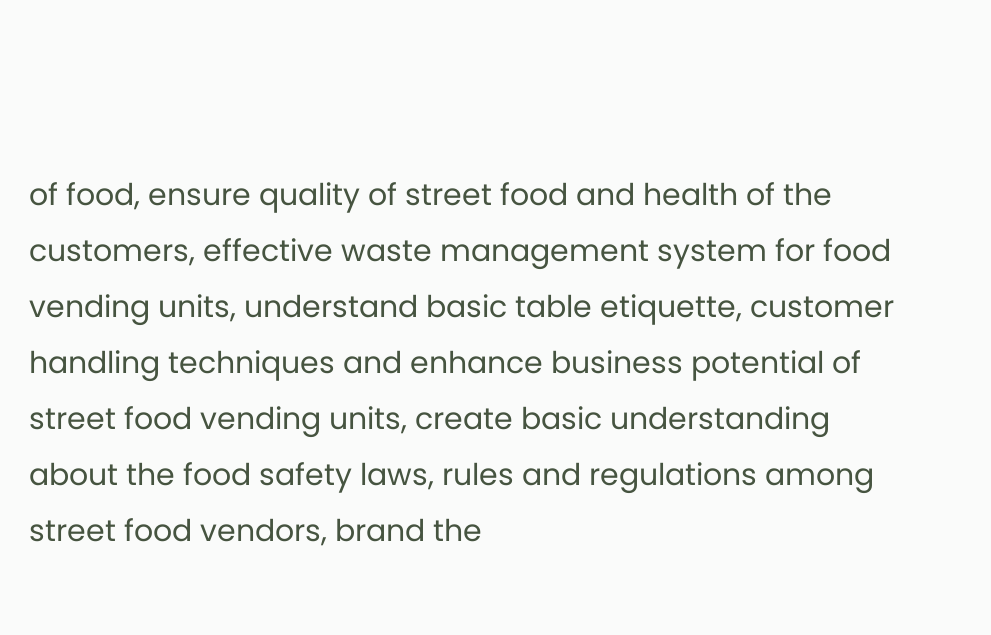of food, ensure quality of street food and health of the customers, effective waste management system for food vending units, understand basic table etiquette, customer handling techniques and enhance business potential of street food vending units, create basic understanding about the food safety laws, rules and regulations among street food vendors, brand the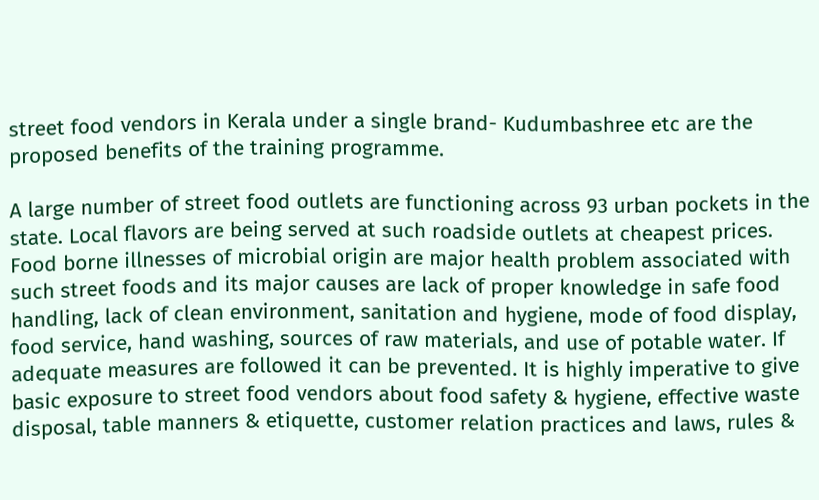street food vendors in Kerala under a single brand- Kudumbashree etc are the proposed benefits of the training programme.

A large number of street food outlets are functioning across 93 urban pockets in the state. Local flavors are being served at such roadside outlets at cheapest prices. Food borne illnesses of microbial origin are major health problem associated with such street foods and its major causes are lack of proper knowledge in safe food handling, lack of clean environment, sanitation and hygiene, mode of food display, food service, hand washing, sources of raw materials, and use of potable water. If adequate measures are followed it can be prevented. It is highly imperative to give basic exposure to street food vendors about food safety & hygiene, effective waste disposal, table manners & etiquette, customer relation practices and laws, rules &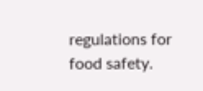regulations for food safety.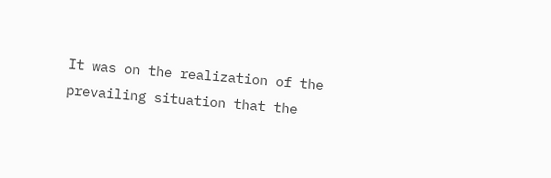It was on the realization of the prevailing situation that the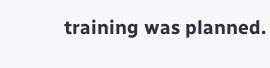training was planned.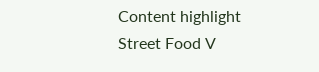Content highlight
Street Food V